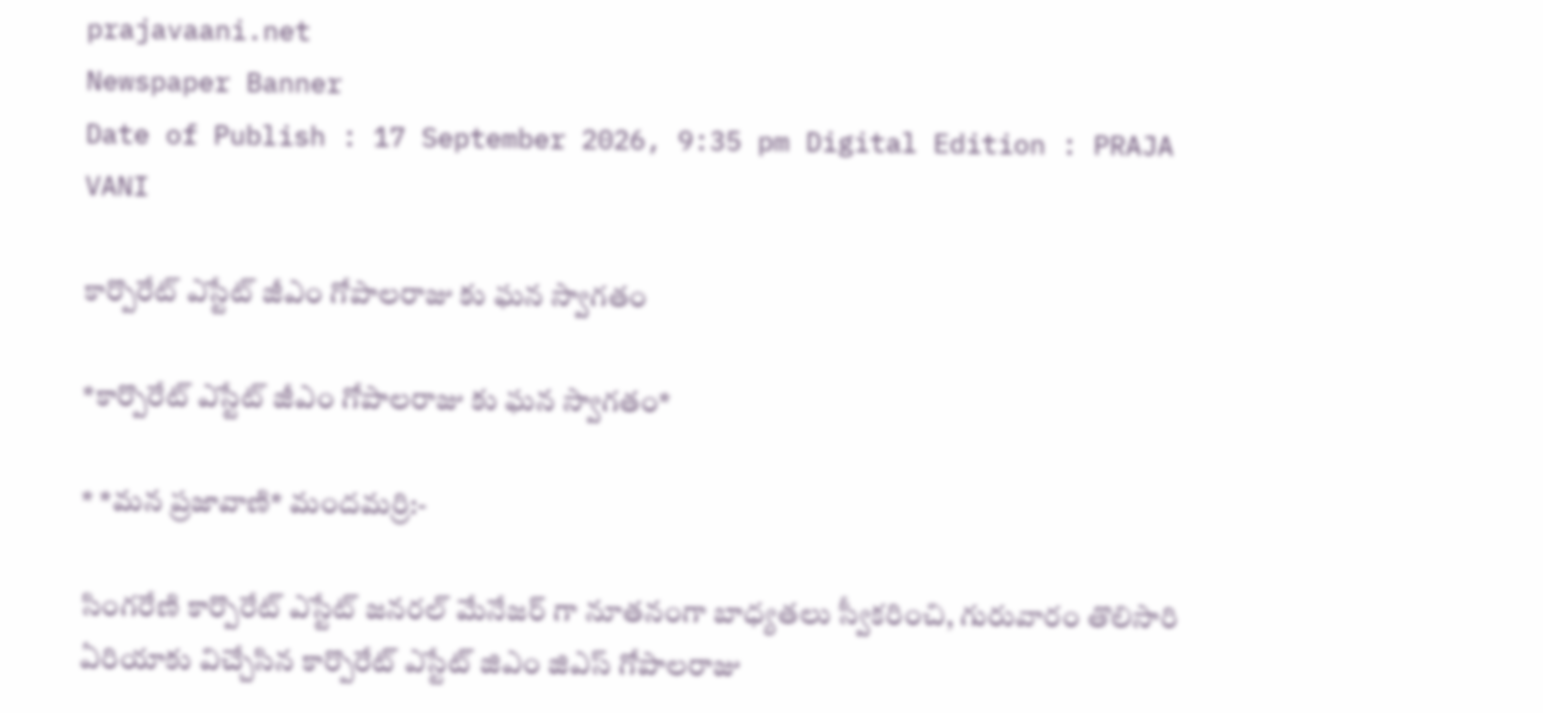prajavaani.net
Newspaper Banner
Date of Publish : 17 September 2026, 9:35 pm Digital Edition : PRAJA VANI

కార్పొరేట్ ఎస్టేట్ జీఎం గోపాలరాజు కు ఘన స్వాగతం

*కార్పొరేట్ ఎస్టేట్ జీఎం గోపాలరాజు కు ఘన స్వాగతం*

* *మన ప్రజావాణి* మందమర్రి:-

సింగరేణి కార్పొరేట్ ఎస్టేట్ జనరల్ మేనేజర్ గా నూతనంగా బాధ్యతలు స్వీకరించి, గురువారం తొలిసారి ఏరియాకు విచ్చేసిన కార్పొరేట్ ఎస్టేట్ జిఎం జిఎస్ గోపాలరాజు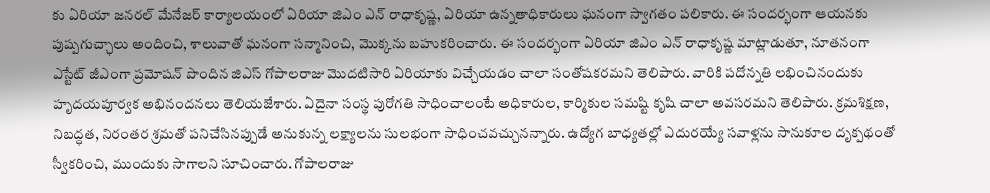కు ఏరియా జనరల్ మేనేజర్ కార్యాలయంలో ఏరియా జిఎం ఎన్ రాధాకృష్ణ, ఏరియా ఉన్నతాధికారులు ఘనంగా స్వాగతం పలికారు. ఈ సందర్భంగా ఆయనకు పుష్పగుచ్ఛాలు అందించి, శాలువాతో ఘనంగా సన్మానించి, మొక్కను బహుకరించారు. ఈ సందర్భంగా ఏరియా జిఎం ఎన్ రాధాకృష్ణ మాట్లాడుతూ, నూతనంగా ఎస్టేట్ జీఎంగా ప్రమోషన్ పొందిన జిఎస్ గోపాలరాజు మొదటిసారి ఏరియాకు విచ్చేయడం చాలా సంతోషకరమని తెలిపారు. వారికి పదోన్నతి లభించినందుకు హృదయపూర్వక అభినందనలు తెలియజేశారు. ఏదైనా సంస్థ పురోగతి సాధించాలంటే అధికారుల, కార్మికుల సమష్టి కృషి చాలా అవసరమని తెలిపారు. క్రమశిక్షణ, నిబద్ధత, నిరంతర శ్రమతో పనిచేసినప్పుడే అనుకున్న లక్ష్యాలను సులభంగా సాధించవచ్చునన్నారు. ఉద్యోగ బాధ్యతల్లో ఎదురయ్యే సవాళ్లను సానుకూల దృక్పథంతో స్వీకరించి, ముందుకు సాగాలని సూచించారు. గోపాలరాజు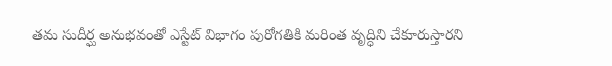తమ సుదీర్ఘ అనుభవంతో ఎస్టేట్ విభాగం పురోగతికి మరింత వృద్ధిని చేకూరుస్తారని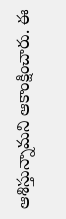ఆశిస్తున్నామని ఆకాంక్షించారు. ఈ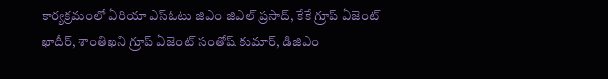కార్యక్రమంలో ఏరియా ఎస్ఓటు జిఎం జిఎల్ ప్రసాద్, కేకే గ్రూప్ ఏజెంట్ ఖాదీర్, శాంతిఖని గ్రూప్ ఏజెంట్ సంతోష్ కుమార్, డిజిఎం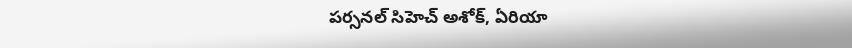పర్సనల్ సిహెచ్ అశోక్, ఏరియా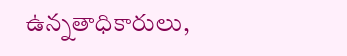ఉన్నతాధికారులు,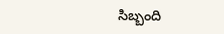సిబ్బంది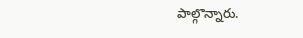పాల్గొన్నారు.